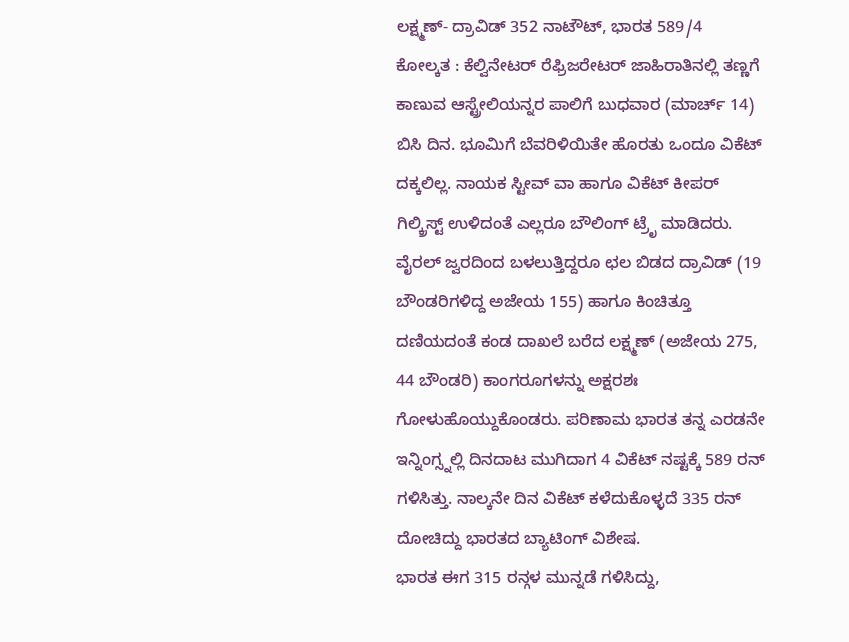ಲಕ್ಷ್ಮಣ್- ದ್ರಾವಿಡ್ 352 ನಾಟೌಟ್, ಭಾರತ 589/4
ಕೋಲ್ಕತ : ಕೆಲ್ವಿನೇಟರ್ ರೆಫ್ರಿಜರೇಟರ್ ಜಾಹಿರಾತಿನಲ್ಲಿ ತಣ್ಣಗೆ ಕಾಣುವ ಆಸ್ಟ್ರೇಲಿಯನ್ನರ ಪಾಲಿಗೆ ಬುಧವಾರ (ಮಾರ್ಚ್ 14) ಬಿಸಿ ದಿನ. ಭೂಮಿಗೆ ಬೆವರಿಳಿಯಿತೇ ಹೊರತು ಒಂದೂ ವಿಕೆಟ್ ದಕ್ಕಲಿಲ್ಲ. ನಾಯಕ ಸ್ಟೀವ್ ವಾ ಹಾಗೂ ವಿಕೆಟ್ ಕೀಪರ್ ಗಿಲ್ಕ್ರಿಸ್ಟ್ ಉಳಿದಂತೆ ಎಲ್ಲರೂ ಬೌಲಿಂಗ್ ಟ್ರೆೃ ಮಾಡಿದರು. ವೈರಲ್ ಜ್ವರದಿಂದ ಬಳಲುತ್ತಿದ್ದರೂ ಛಲ ಬಿಡದ ದ್ರಾವಿಡ್ (19 ಬೌಂಡರಿಗಳಿದ್ದ ಅಜೇಯ 155) ಹಾಗೂ ಕಿಂಚಿತ್ತೂ ದಣಿಯದಂತೆ ಕಂಡ ದಾಖಲೆ ಬರೆದ ಲಕ್ಷ್ಮಣ್ (ಅಜೇಯ 275, 44 ಬೌಂಡರಿ) ಕಾಂಗರೂಗಳನ್ನು ಅಕ್ಷರಶಃ ಗೋಳುಹೊಯ್ದುಕೊಂಡರು. ಪರಿಣಾಮ ಭಾರತ ತನ್ನ ಎರಡನೇ ಇನ್ನಿಂಗ್ಸ್ನಲ್ಲಿ ದಿನದಾಟ ಮುಗಿದಾಗ 4 ವಿಕೆಟ್ ನಷ್ಟಕ್ಕೆ 589 ರನ್ ಗಳಿಸಿತ್ತು. ನಾಲ್ಕನೇ ದಿನ ವಿಕೆಟ್ ಕಳೆದುಕೊಳ್ಳದೆ 335 ರನ್ ದೋಚಿದ್ದು ಭಾರತದ ಬ್ಯಾಟಿಂಗ್ ವಿಶೇಷ.
ಭಾರತ ಈಗ 315 ರನ್ಗಳ ಮುನ್ನಡೆ ಗಳಿಸಿದ್ದು,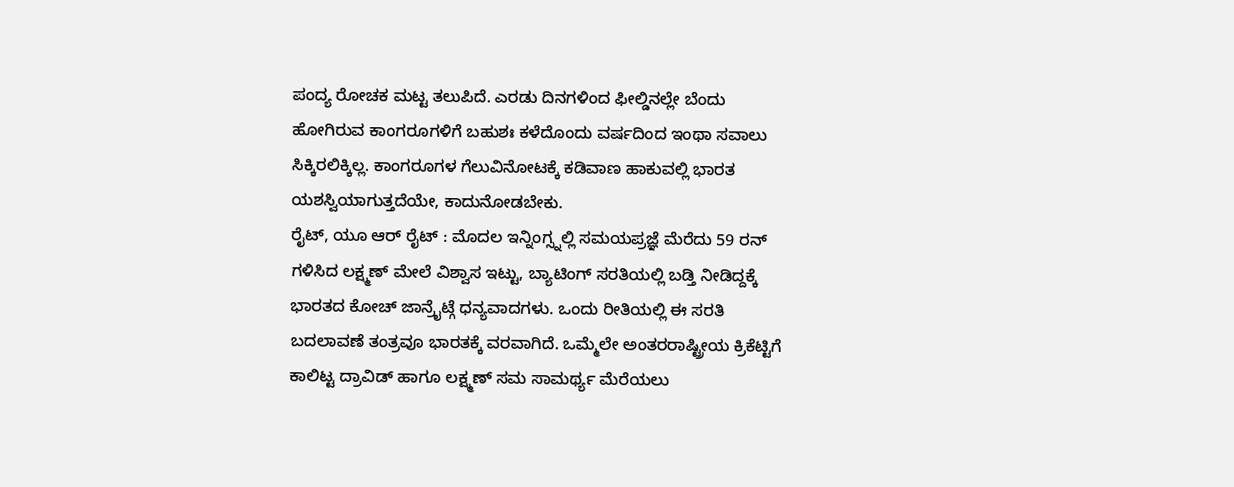ಪಂದ್ಯ ರೋಚಕ ಮಟ್ಟ ತಲುಪಿದೆ. ಎರಡು ದಿನಗಳಿಂದ ಫೀಲ್ಡಿನಲ್ಲೇ ಬೆಂದು ಹೋಗಿರುವ ಕಾಂಗರೂಗಳಿಗೆ ಬಹುಶಃ ಕಳೆದೊಂದು ವರ್ಷದಿಂದ ಇಂಥಾ ಸವಾಲು ಸಿಕ್ಕಿರಲಿಕ್ಕಿಲ್ಲ. ಕಾಂಗರೂಗಳ ಗೆಲುವಿನೋಟಕ್ಕೆ ಕಡಿವಾಣ ಹಾಕುವಲ್ಲಿ ಭಾರತ ಯಶಸ್ವಿಯಾಗುತ್ತದೆಯೇ, ಕಾದುನೋಡಬೇಕು.
ರೈಟ್, ಯೂ ಆರ್ ರೈಟ್ : ಮೊದಲ ಇನ್ನಿಂಗ್ಸ್ನಲ್ಲಿ ಸಮಯಪ್ರಜ್ಞೆ ಮೆರೆದು 59 ರನ್ ಗಳಿಸಿದ ಲಕ್ಷ್ಮಣ್ ಮೇಲೆ ವಿಶ್ವಾಸ ಇಟ್ಟು, ಬ್ಯಾಟಿಂಗ್ ಸರತಿಯಲ್ಲಿ ಬಡ್ತಿ ನೀಡಿದ್ದಕ್ಕೆ ಭಾರತದ ಕೋಚ್ ಜಾನ್ರೈಟ್ಗೆ ಧನ್ಯವಾದಗಳು. ಒಂದು ರೀತಿಯಲ್ಲಿ ಈ ಸರತಿ ಬದಲಾವಣೆ ತಂತ್ರವೂ ಭಾರತಕ್ಕೆ ವರವಾಗಿದೆ. ಒಮ್ಮೆಲೇ ಅಂತರರಾಷ್ಟ್ರೀಯ ಕ್ರಿಕೆಟ್ಟಿಗೆ ಕಾಲಿಟ್ಟ ದ್ರಾವಿಡ್ ಹಾಗೂ ಲಕ್ಷ್ಮಣ್ ಸಮ ಸಾಮರ್ಥ್ಯ ಮೆರೆಯಲು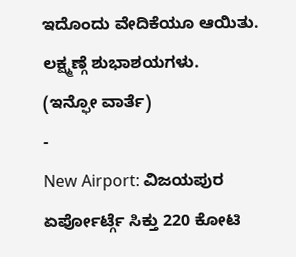ಇದೊಂದು ವೇದಿಕೆಯೂ ಆಯಿತು. ಲಕ್ಷ್ಮಣ್ಗೆ ಶುಭಾಶಯಗಳು.
(ಇನ್ಫೋ ವಾರ್ತೆ)
-
New Airport: ವಿಜಯಪುರ ಏರ್ಪೋರ್ಟ್ಗೆ ಸಿಕ್ತು 220 ಕೋಟಿ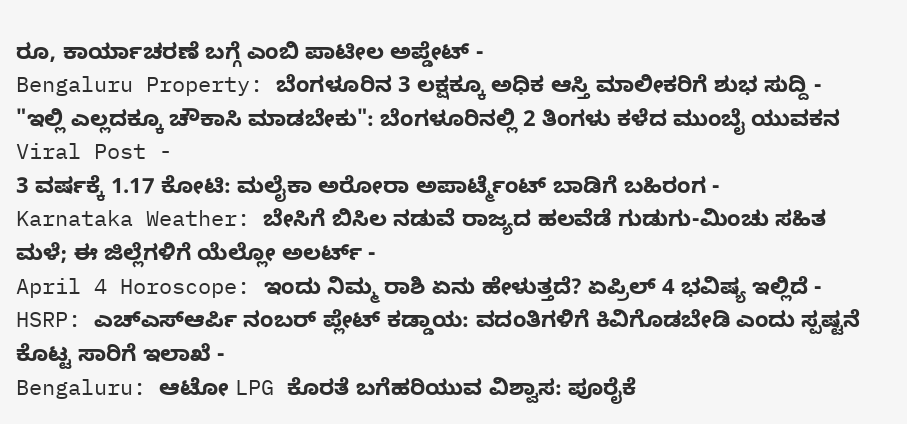ರೂ, ಕಾರ್ಯಾಚರಣೆ ಬಗ್ಗೆ ಎಂಬಿ ಪಾಟೀಲ ಅಪ್ಡೇಟ್ -
Bengaluru Property: ಬೆಂಗಳೂರಿನ 3 ಲಕ್ಷಕ್ಕೂ ಅಧಿಕ ಆಸ್ತಿ ಮಾಲೀಕರಿಗೆ ಶುಭ ಸುದ್ದಿ -
"ಇಲ್ಲಿ ಎಲ್ಲದಕ್ಕೂ ಚೌಕಾಸಿ ಮಾಡಬೇಕು": ಬೆಂಗಳೂರಿನಲ್ಲಿ 2 ತಿಂಗಳು ಕಳೆದ ಮುಂಬೈ ಯುವಕನ Viral Post -
3 ವರ್ಷಕ್ಕೆ 1.17 ಕೋಟಿ: ಮಲೈಕಾ ಅರೋರಾ ಅಪಾರ್ಟ್ಮೆಂಟ್ ಬಾಡಿಗೆ ಬಹಿರಂಗ -
Karnataka Weather: ಬೇಸಿಗೆ ಬಿಸಿಲ ನಡುವೆ ರಾಜ್ಯದ ಹಲವೆಡೆ ಗುಡುಗು-ಮಿಂಚು ಸಹಿತ ಮಳೆ; ಈ ಜಿಲ್ಲೆಗಳಿಗೆ ಯೆಲ್ಲೋ ಅಲರ್ಟ್ -
April 4 Horoscope: ಇಂದು ನಿಮ್ಮ ರಾಶಿ ಏನು ಹೇಳುತ್ತದೆ? ಏಪ್ರಿಲ್ 4 ಭವಿಷ್ಯ ಇಲ್ಲಿದೆ -
HSRP: ಎಚ್ಎಸ್ಆರ್ಪಿ ನಂಬರ್ ಪ್ಲೇಟ್ ಕಡ್ಡಾಯ: ವದಂತಿಗಳಿಗೆ ಕಿವಿಗೊಡಬೇಡಿ ಎಂದು ಸ್ಪಷ್ಟನೆ ಕೊಟ್ಟ ಸಾರಿಗೆ ಇಲಾಖೆ -
Bengaluru: ಆಟೋ LPG ಕೊರತೆ ಬಗೆಹರಿಯುವ ವಿಶ್ವಾಸ: ಪೂರೈಕೆ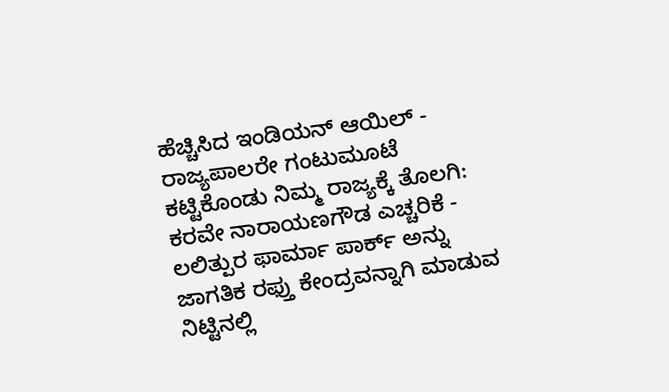ಹೆಚ್ಚಿಸಿದ ಇಂಡಿಯನ್ ಆಯಿಲ್ -
ರಾಜ್ಯಪಾಲರೇ ಗಂಟುಮೂಟೆ ಕಟ್ಟಿಕೊಂಡು ನಿಮ್ಮ ರಾಜ್ಯಕ್ಕೆ ತೊಲಗಿ: ಕರವೇ ನಾರಾಯಣಗೌಡ ಎಚ್ಚರಿಕೆ -
ಲಲಿತ್ಪುರ ಫಾರ್ಮಾ ಪಾರ್ಕ್ ಅನ್ನು ಜಾಗತಿಕ ರಫ್ತು ಕೇಂದ್ರವನ್ನಾಗಿ ಮಾಡುವ ನಿಟ್ಟಿನಲ್ಲಿ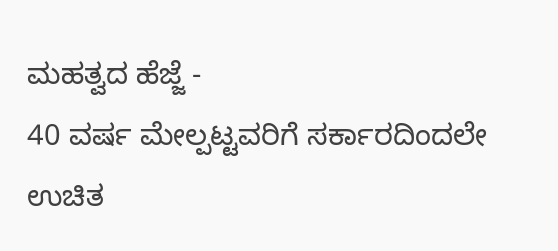ಮಹತ್ವದ ಹೆಜ್ಜೆ -
40 ವರ್ಷ ಮೇಲ್ಪಟ್ಟವರಿಗೆ ಸರ್ಕಾರದಿಂದಲೇ ಉಚಿತ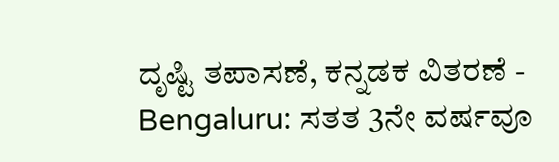ದೃಷ್ಟಿ ತಪಾಸಣೆ, ಕನ್ನಡಕ ವಿತರಣೆ -
Bengaluru: ಸತತ 3ನೇ ವರ್ಷವೂ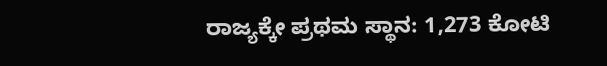ರಾಜ್ಯಕ್ಕೇ ಪ್ರಥಮ ಸ್ಥಾನ: 1,273 ಕೋಟಿ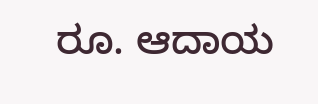ರೂ. ಆದಾಯ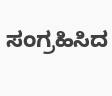ಸಂಗ್ರಹಿಸಿದ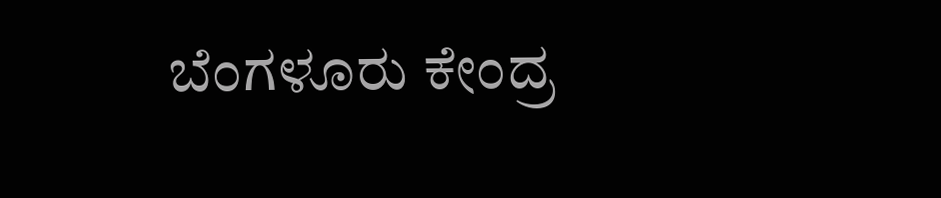ಬೆಂಗಳೂರು ಕೇಂದ್ರ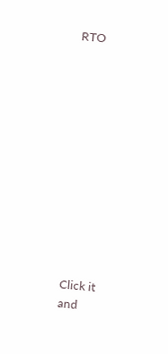RTO












Click it and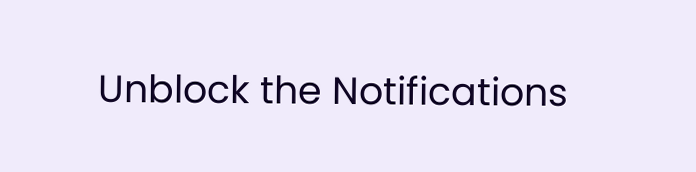Unblock the Notifications